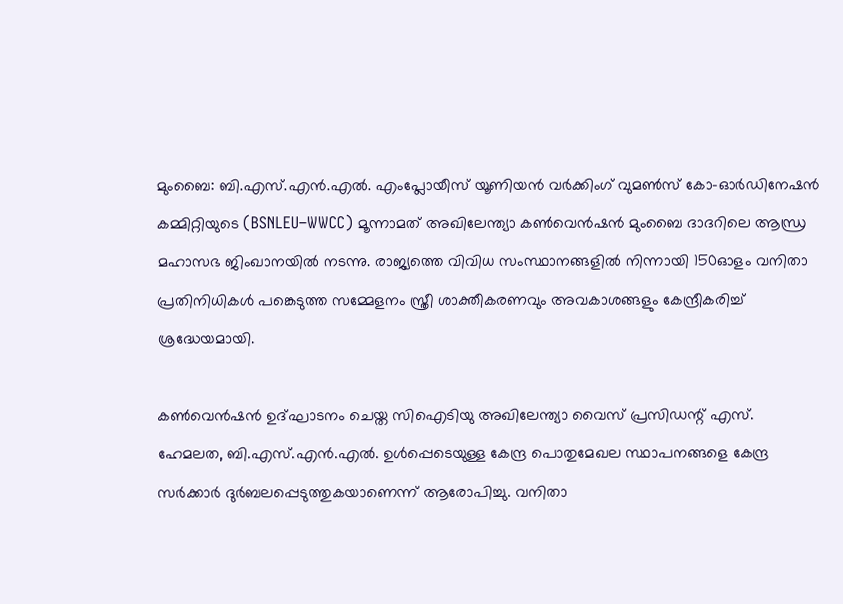മുംബൈ: ബി.എസ്.എൻ.എൽ. എംപ്ലോയീസ് യൂണിയൻ വർക്കിംഗ് വുമൺസ് കോ-ഓർഡിനേഷൻ കമ്മിറ്റിയുടെ (BSNLEU–WWCC) മൂന്നാമത് അഖിലേന്ത്യാ കൺവെൻഷൻ മുംബൈ ദാദറിലെ ആന്ധ്ര മഹാസഭ ജിംഖാനയിൽ നടന്നു. രാജ്യത്തെ വിവിധ സംസ്ഥാനങ്ങളിൽ നിന്നായി 150ഓളം വനിതാ പ്രതിനിധികൾ പങ്കെടുത്ത സമ്മേളനം സ്ത്രീ ശാക്തീകരണവും അവകാശങ്ങളും കേന്ദ്രീകരിച്ച് ശ്രദ്ധേയമായി.

കൺവെൻഷൻ ഉദ്ഘാടനം ചെയ്ത സിഐടിയു അഖിലേന്ത്യാ വൈസ് പ്രസിഡന്റ് എസ്. ഹേമലത, ബി.എസ്.എൻ.എൽ. ഉൾപ്പെടെയുള്ള കേന്ദ്ര പൊതുമേഖല സ്ഥാപനങ്ങളെ കേന്ദ്ര സർക്കാർ ദുർബലപ്പെടുത്തുകയാണെന്ന് ആരോപിച്ചു. വനിതാ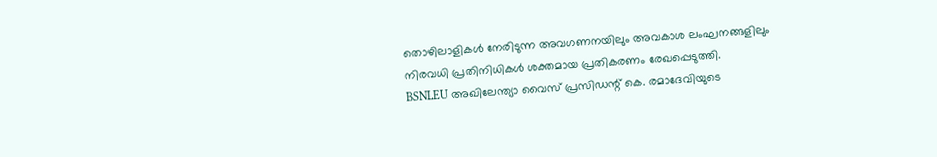തൊഴിലാളികൾ നേരിടുന്ന അവഗണനയിലും അവകാശ ലംഘനങ്ങളിലും നിരവധി പ്രതിനിധികൾ ശക്തമായ പ്രതികരണം രേഖപ്പെടുത്തി.
BSNLEU അഖിലേന്ത്യാ വൈസ് പ്രസിഡന്റ് കെ. രമാദേവിയുടെ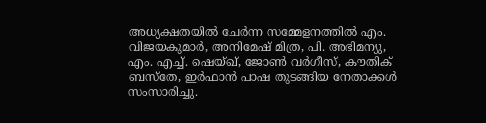അധ്യക്ഷതയിൽ ചേർന്ന സമ്മേളനത്തിൽ എം. വിജയകുമാർ, അനിമേഷ് മിത്ര, പി. അഭിമന്യു, എം. എച്ച്. ഷെയ്ഖ്, ജോൺ വർഗീസ്, കൗതിക് ബസ്തേ, ഇർഫാൻ പാഷ തുടങ്ങിയ നേതാക്കൾ സംസാരിച്ചു.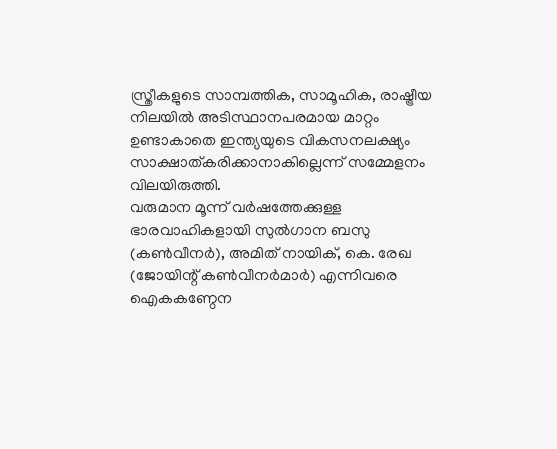സ്ത്രീകളുടെ സാമ്പത്തിക, സാമൂഹിക, രാഷ്ട്രീയ നിലയിൽ അടിസ്ഥാനപരമായ മാറ്റം ഉണ്ടാകാതെ ഇന്ത്യയുടെ വികസനലക്ഷ്യം സാക്ഷാത്കരിക്കാനാകില്ലെന്ന് സമ്മേളനം വിലയിരുത്തി.
വരുമാന മൂന്ന് വർഷത്തേക്കുള്ള ഭാരവാഹികളായി സുൽഗാന ബസു (കൺവീനർ), അമിത് നായിക്, കെ. രേഖ (ജോയിന്റ് കൺവീനർമാർ) എന്നിവരെ ഐകകണ്ഠേന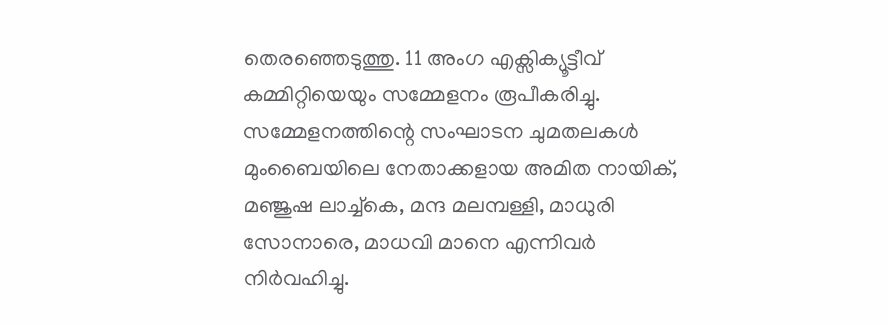തെരഞ്ഞെടുത്തു. 11 അംഗ എക്സിക്യൂട്ടീവ് കമ്മിറ്റിയെയും സമ്മേളനം രൂപീകരിച്ചു.
സമ്മേളനത്തിന്റെ സംഘാടന ചുമതലകൾ മുംബൈയിലെ നേതാക്കളായ അമിത നായിക്, മഞ്ജുഷ ലാച്ച്കെ, മന്ദ മലമ്പള്ളി, മാധുരി സോനാരെ, മാധവി മാനെ എന്നിവർ നിർവഹിച്ചു.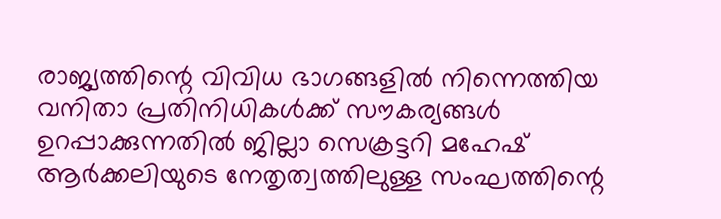രാജ്യത്തിന്റെ വിവിധ ഭാഗങ്ങളിൽ നിന്നെത്തിയ വനിതാ പ്രതിനിധികൾക്ക് സൗകര്യങ്ങൾ ഉറപ്പാക്കുന്നതിൽ ജില്ലാ സെക്രട്ടറി മഹേഷ് ആർക്കലിയുടെ നേതൃത്വത്തിലുള്ള സംഘത്തിന്റെ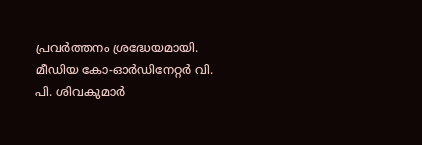പ്രവർത്തനം ശ്രദ്ധേയമായി. മീഡിയ കോ-ഓർഡിനേറ്റർ വി. പി. ശിവകുമാർ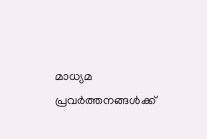മാധ്യമ പ്രവർത്തനങ്ങൾക്ക്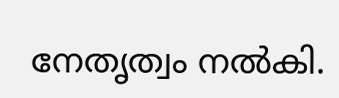നേതൃത്വം നൽകി.